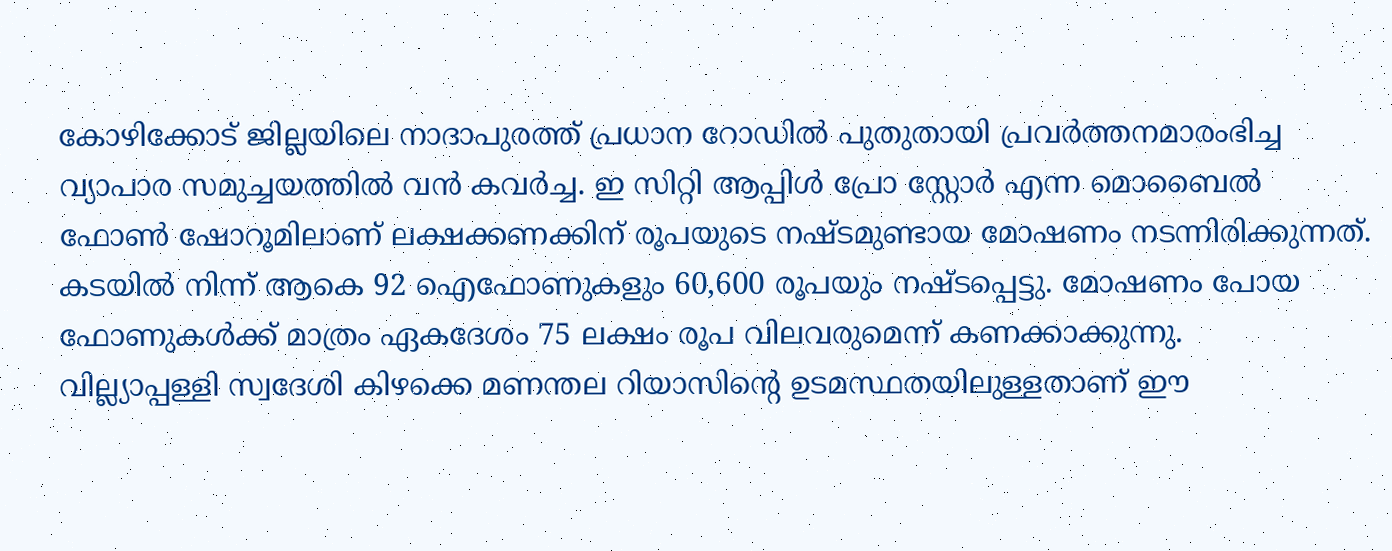കോഴിക്കോട് ജില്ലയിലെ നാദാപുരത്ത് പ്രധാന റോഡിൽ പുതുതായി പ്രവർത്തനമാരംഭിച്ച വ്യാപാര സമുച്ചയത്തിൽ വൻ കവർച്ച. ഇ സിറ്റി ആപ്പിൾ പ്രോ സ്റ്റോർ എന്ന മൊബൈൽ ഫോൺ ഷോറൂമിലാണ് ലക്ഷക്കണക്കിന് രൂപയുടെ നഷ്ടമുണ്ടായ മോഷണം നടന്നിരിക്കുന്നത്.
കടയിൽ നിന്ന് ആകെ 92 ഐഫോണുകളും 60,600 രൂപയും നഷ്ടപ്പെട്ടു. മോഷണം പോയ ഫോണുകൾക്ക് മാത്രം ഏകദേശം 75 ലക്ഷം രൂപ വിലവരുമെന്ന് കണക്കാക്കുന്നു.
വില്ല്യാപ്പള്ളി സ്വദേശി കിഴക്കെ മണന്തല റിയാസിൻ്റെ ഉടമസ്ഥതയിലുള്ളതാണ് ഈ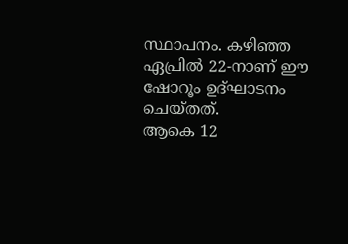സ്ഥാപനം. കഴിഞ്ഞ ഏപ്രിൽ 22-നാണ് ഈ ഷോറൂം ഉദ്ഘാടനം ചെയ്തത്.
ആകെ 12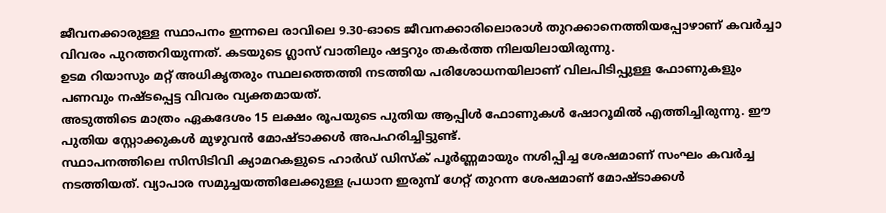ജീവനക്കാരുള്ള സ്ഥാപനം ഇന്നലെ രാവിലെ 9.30-ഓടെ ജീവനക്കാരിലൊരാൾ തുറക്കാനെത്തിയപ്പോഴാണ് കവർച്ചാ വിവരം പുറത്തറിയുന്നത്. കടയുടെ ഗ്ലാസ് വാതിലും ഷട്ടറും തകർത്ത നിലയിലായിരുന്നു.
ഉടമ റിയാസും മറ്റ് അധികൃതരും സ്ഥലത്തെത്തി നടത്തിയ പരിശോധനയിലാണ് വിലപിടിപ്പുള്ള ഫോണുകളും പണവും നഷ്ടപ്പെട്ട വിവരം വ്യക്തമായത്.
അടുത്തിടെ മാത്രം ഏകദേശം 15 ലക്ഷം രൂപയുടെ പുതിയ ആപ്പിൾ ഫോണുകൾ ഷോറൂമിൽ എത്തിച്ചിരുന്നു. ഈ പുതിയ സ്റ്റോക്കുകൾ മുഴുവൻ മോഷ്ടാക്കൾ അപഹരിച്ചിട്ടുണ്ട്.
സ്ഥാപനത്തിലെ സിസിടിവി ക്യാമറകളുടെ ഹാർഡ് ഡിസ്ക് പൂർണ്ണമായും നശിപ്പിച്ച ശേഷമാണ് സംഘം കവർച്ച നടത്തിയത്. വ്യാപാര സമുച്ചയത്തിലേക്കുള്ള പ്രധാന ഇരുമ്പ് ഗേറ്റ് തുറന്ന ശേഷമാണ് മോഷ്ടാക്കൾ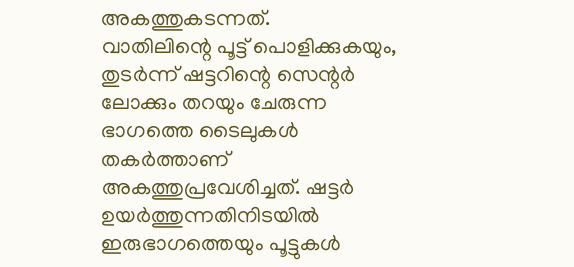അകത്തുകടന്നത്.
വാതിലിന്റെ പൂട്ട് പൊളിക്കുകയും, തുടർന്ന് ഷട്ടറിന്റെ സെന്റർ ലോക്കും തറയും ചേരുന്ന ഭാഗത്തെ ടൈലുകൾ തകർത്താണ് അകത്തുപ്രവേശിച്ചത്. ഷട്ടർ ഉയർത്തുന്നതിനിടയിൽ ഇരുഭാഗത്തെയും പൂട്ടുകൾ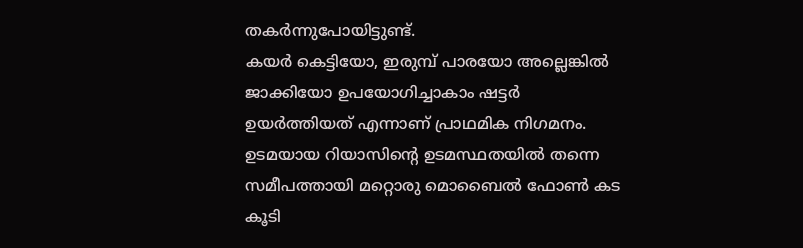തകർന്നുപോയിട്ടുണ്ട്.
കയർ കെട്ടിയോ, ഇരുമ്പ് പാരയോ അല്ലെങ്കിൽ ജാക്കിയോ ഉപയോഗിച്ചാകാം ഷട്ടർ ഉയർത്തിയത് എന്നാണ് പ്രാഥമിക നിഗമനം. ഉടമയായ റിയാസിന്റെ ഉടമസ്ഥതയിൽ തന്നെ സമീപത്തായി മറ്റൊരു മൊബൈൽ ഫോൺ കട
കൂടി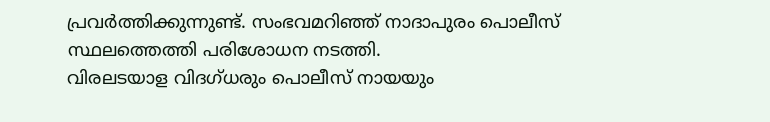പ്രവർത്തിക്കുന്നുണ്ട്. സംഭവമറിഞ്ഞ് നാദാപുരം പൊലീസ് സ്ഥലത്തെത്തി പരിശോധന നടത്തി.
വിരലടയാള വിദഗ്ധരും പൊലീസ് നായയും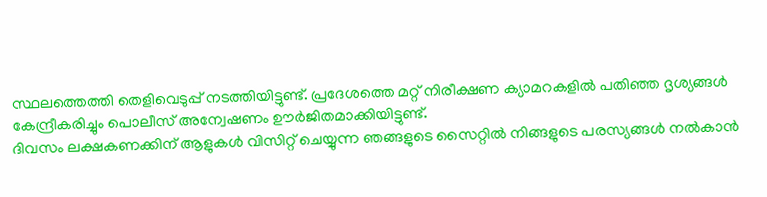സ്ഥലത്തെത്തി തെളിവെടുപ്പ് നടത്തിയിട്ടുണ്ട്. പ്രദേശത്തെ മറ്റ് നിരീക്ഷണ ക്യാമറകളിൽ പതിഞ്ഞ ദൃശ്യങ്ങൾ കേന്ദ്രീകരിച്ചും പൊലീസ് അന്വേഷണം ഊർജിതമാക്കിയിട്ടുണ്ട്.
ദിവസം ലക്ഷകണക്കിന് ആളുകൾ വിസിറ്റ് ചെയ്യുന്ന ഞങ്ങളുടെ സൈറ്റിൽ നിങ്ങളുടെ പരസ്യങ്ങൾ നൽകാൻ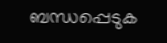ബന്ധപ്പെടുക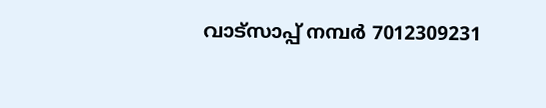വാട്സാപ്പ് നമ്പർ 7012309231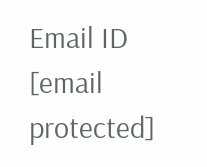Email ID [email protected]